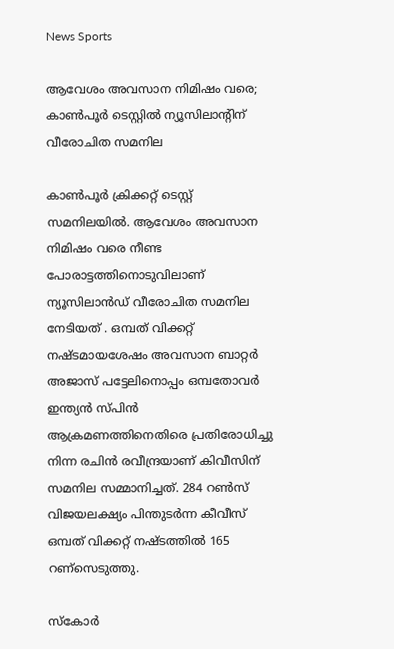News Sports

ആവേശം അവസാന നിമിഷം വരെ; കാണ്‍പൂര്‍ ടെസ്റ്റിൽ ന്യൂസിലാന്റിന് വീരോചിത സമനില

കാൺപൂർ ക്രിക്കറ്റ് ടെസ്റ്റ് സമനിലയിൽ. ആവേശം അവസാന നിമിഷം വരെ നീണ്ട പോരാട്ടത്തിനൊടുവിലാണ് ന്യൂസിലാൻഡ് വീരോചിത സമനില നേടിയത് . ഒമ്പത് വിക്കറ്റ് നഷ്ടമായശേഷം അവസാന ബാറ്റര്‍ അജാസ് പട്ടേലിനൊപ്പം ഒമ്പതോവര്‍ ഇന്ത്യന്‍ സ്പിന്‍ ആക്രമണത്തിനെതിരെ പ്രതിരോധിച്ചു നിന്ന രചിന്‍ രവീന്ദ്രയാണ് കിവീസിന് സമനില സമ്മാനിച്ചത്. 284 റണ്‍സ് വിജയലക്ഷ്യം പിന്തുടര്‍ന്ന കീവീസ് ഒമ്പത് വിക്കറ്റ് നഷ്ടത്തില്‍ 165 റണ്സെടുത്തു.

സ്കോര്‍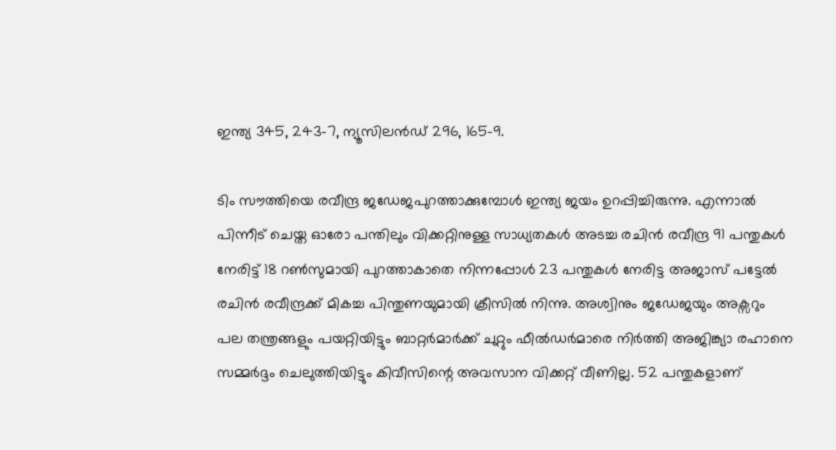ഇന്ത്യ 345, 243-7, ന്യൂസിലന്‍ഡ് 296, 165-9.

ടിം സൗത്തിയെ രവീന്ദ്ര ജഡേജപുറത്താക്കുമ്പോള്‍ ഇന്ത്യ ജയം ഉറപ്പിച്ചിരുന്നു. എന്നാല്‍ പിന്നീട് ചെയ്ത ഓരോ പന്തിലും വിക്കറ്റിനുള്ള സാധ്യതകള്‍ അടച്ച രചിന്‍ രവീന്ദ്ര 91 പന്തുകള്‍ നേരിട്ട് 18 റണ്‍സുമായി പുറത്താകാതെ നിന്നപ്പോള്‍ 23 പന്തുകള്‍ നേരിട്ട അജാസ് പട്ടേല്‍ രചിന്‍ രവീന്ദ്രക്ക് മികച്ച പിന്തുണയുമായി ക്രീസില്‍ നിന്നു. അശ്വിനും ജഡേജയും അക്സറും പല തന്ത്രങ്ങളും പയറ്റിയിട്ടും ബാറ്റര്‍മാര്‍ക്ക് ചുറ്റും ഫീല്‍ഡര്‍മാരെ നിര്‍ത്തി അജിങ്ക്യാ രഹാനെ സമ്മര്‍ദ്ദം ചെലുത്തിയിട്ടും കിവീസിന്റെ അവസാന വിക്കറ്റ് വീണില്ല. 52 പന്തുകളാണ്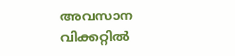അവസാന വിക്കറ്റില്‍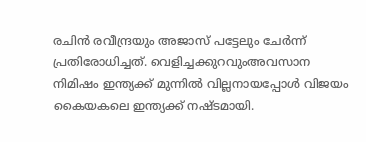രചിന്‍ രവീന്ദ്രയും അജാസ് പട്ടേലും ചേര്‍ന്ന് പ്രതിരോധിച്ചത്. വെളിച്ചക്കുറവുംഅവസാന നിമിഷം ഇന്ത്യക്ക് മുന്നില്‍ വില്ലനായപ്പോള്‍ വിജയം കൈയകലെ ഇന്ത്യക്ക് നഷ്ടമായി.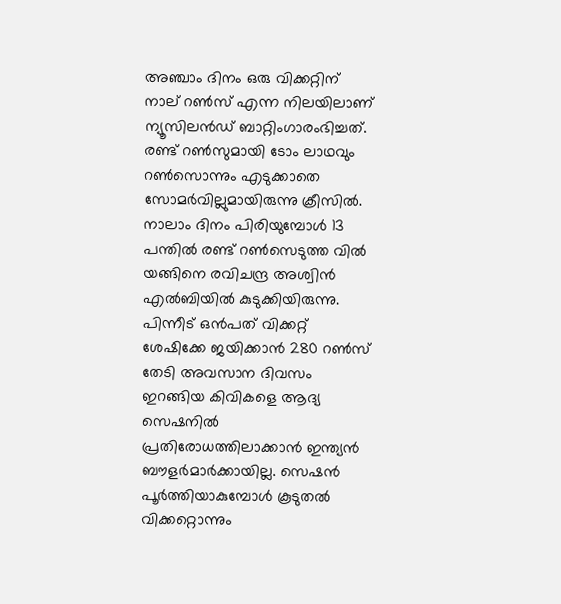അഞ്ചാം ദിനം ഒരു വിക്കറ്റിന് നാല് റൺസ് എന്ന നിലയിലാണ് ന്യൂസിലൻഡ് ബാറ്റിംഗാരംഭിച്ചത്. രണ്ട് റൺസുമായി ടോം ലാഥവും റൺസൊന്നും എടുക്കാതെ സോമർവില്ലുമായിരുന്നു ക്രീസിൽ. നാലാം ദിനം പിരിയുമ്പോള്‍ 13 പന്തില്‍ രണ്ട് റണ്‍സെടുത്ത വില്‍ യങ്ങിനെ രവിചന്ദ്ര അശ്വിന്‍ എല്‍ബിയില്‍ കുടുക്കിയിരുന്നു. പിന്നീട് ഒൻപത് വിക്കറ്റ് ശേഷിക്കേ ജയിക്കാൻ 280 റൺസ് തേടി അവസാന ദിവസം ഇറങ്ങിയ കിവികളെ ആദ്യ സെഷനില്‍ പ്രതിരോധത്തിലാക്കാന്‍ ഇന്ത്യന്‍ ബൗളര്‍മാര്‍ക്കായില്ല. സെഷന്‍ പൂര്‍ത്തിയാകുമ്പോള്‍ കൂടുതല്‍ വിക്കറ്റൊന്നും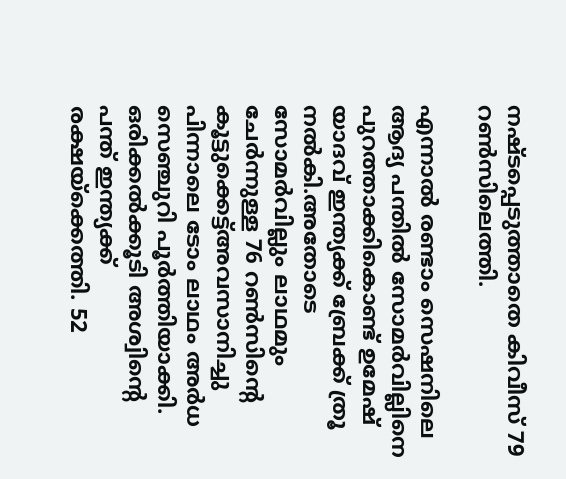നഷ്ടപ്പെടുത്താതെ കിവീസ് 79 റണ്‍സിലെത്തി.

എന്നാല്‍ രണ്ടാം സെഷനിലെ ആദ്യ പന്തില്‍ സോമര്‍വില്ലിനെ പുറത്താക്കികൊണ്ട് ഉമേഷ് യാദവ് ഇന്ത്യക്ക് ബ്രേക്ക് ത്രൂ നല്‍കി.അതോടെ സോമര്‍വില്ലും ലാഥമും ചേര്‍ന്നുള്ള 76 റണ്‍സിന്‍റെ കൂട്ടുക്കെട്ട്അവസാനിച്ചു പിന്നാലെ ടോം ലാഥം അര്‍ധ സെഞ്ചുറി പൂര്‍ത്തിയാക്കി. ഒരിക്കല്‍ക്കൂടി അശ്വിന്‍റെ പന്ത് ഇന്ത്യക്ക് രക്ഷയ്‌ക്കെത്തി. 52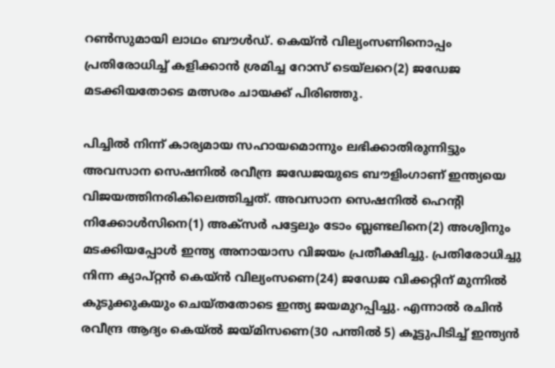റണ്‍സുമായി ലാഥം ബൗള്‍ഡ്. കെയ്‌ന്‍ വില്യംസണിനൊപ്പം പ്രതിരോധിച്ച് കളിക്കാന്‍ ശ്രമിച്ച റോസ് ടെയ്‌ലറെ(2) ജഡേജ മടക്കിയതോടെ മത്സരം ചായക്ക് പിരിഞ്ഞു.

പിച്ചില്‍ നിന്ന് കാര്യമായ സഹായമൊന്നും ലഭിക്കാതിരുന്നിട്ടും അവസാന സെഷനില്‍ രവീന്ദ്ര ജഡേജയുടെ ബൗളിംഗാണ് ഇന്ത്യയെ വിജയത്തിനരികിലെത്തിച്ചത്. അവസാന സെഷനില്‍ ഹെന്‍റി നിക്കോള്‍സിനെ(1) അക്സര്‍ പട്ടേലും ടോം ബ്ലണ്ടലിനെ(2) അശ്വിനും മടക്കിയപ്പോള്‍ ഇന്ത്യ അനായാസ വിജയം പ്രതീക്ഷിച്ചു. പ്രതിരോധിച്ചു നിന്ന ക്യാപ്റ്റന്‍ കെയ്ന്‍ വില്യംസണെ(24) ജഡേജ വിക്കറ്റിന് മുന്നില്‍ കുടുക്കുകയും ചെയ്തതോടെ ഇന്ത്യ ജയമുറപ്പിച്ചു. എന്നാല്‍ രചിന്‍ രവീന്ദ്ര ആദ്യം കെയ്ല്‍ ജയ്മിസണെ(30 പന്തില്‍ 5) കൂട്ടുപിടിച്ച് ഇന്ത്യന്‍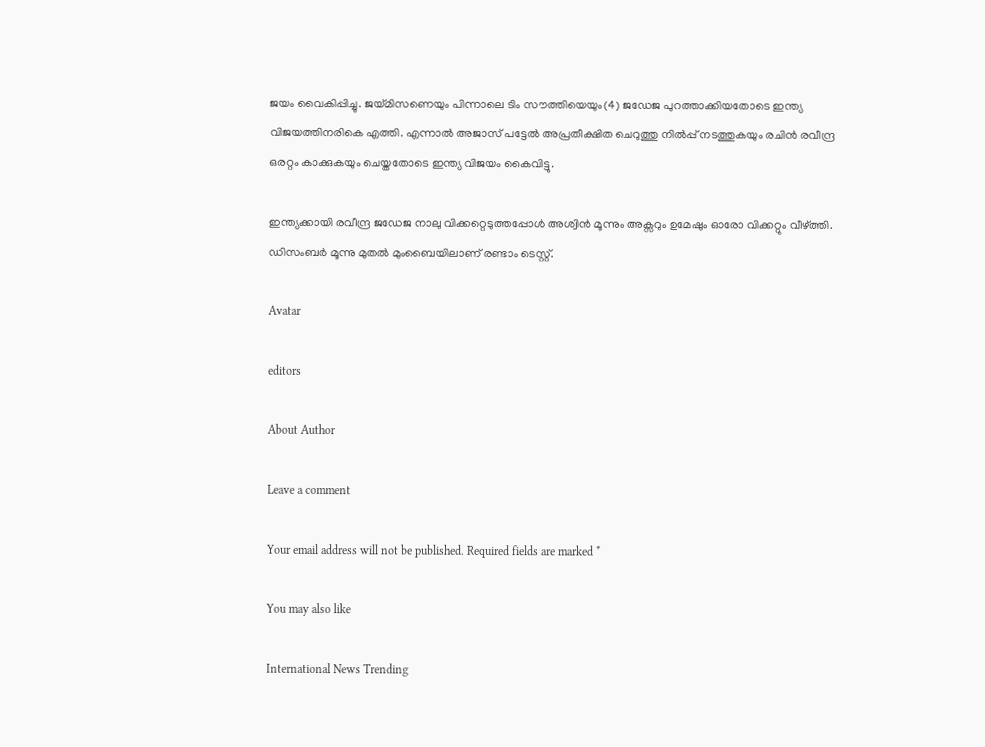ജയം വൈകിപ്പിച്ചു. ജയ്മിസണെയും പിന്നാലെ ടിം സൗത്തിയെയും(4) ജഡേജ പുറത്താക്കിയതോടെ ഇന്ത്യ വിജയത്തിനരികെ എത്തി. എന്നാല്‍ അജാസ് പട്ടേല്‍ അപ്രതീക്ഷിത ചെറുത്തു നില്‍പ്പ് നടത്തുകയും രചിന്‍ രവീന്ദ്ര ഒരറ്റം കാക്കുകയും ചെയ്തതോടെ ഇന്ത്യ വിജയം കൈവിട്ടു.

ഇന്ത്യക്കായി രവീന്ദ്ര ജഡേജ നാലു വിക്കറ്റെടുത്തപ്പോള്‍ അശ്വിന്‍ മൂന്നും അക്സറും ഉമേഷും ഓരോ വിക്കറ്റും വീഴ്ത്തി. ഡിസംബര്‍ മൂന്നു മുതല്‍ മുംബൈയിലാണ് രണ്ടാം ടെസ്റ്റ്.

Avatar

editors

About Author

Leave a comment

Your email address will not be published. Required fields are marked *

You may also like

International News Trending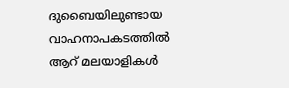ദുബൈയിലുണ്ടായ വാഹനാപകടത്തില്‍ ആറ് മലയാളികള്‍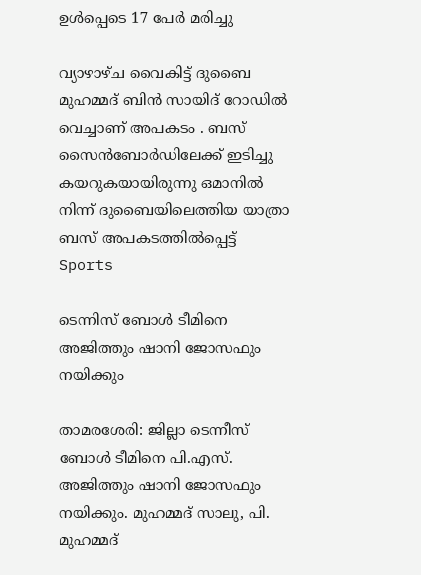ഉള്‍പ്പെടെ 17 പേര്‍ മരിച്ചു

വ്യാഴാഴ്ച വൈകിട്ട് ദുബൈ മുഹമ്മദ് ബിൻ സായിദ് റോഡിൽ വെച്ചാണ് അപകടം . ബസ് സൈൻബോർഡിലേക്ക് ഇടിച്ചു കയറുകയായിരുന്നു ഒമാനിൽ നിന്ന് ദുബൈയിലെത്തിയ യാത്രാ ബസ് അപകടത്തിൽപ്പെട്ട്
Sports

ടെന്നിസ് ബോള്‍ ടീമിനെ അജിത്തും ഷാനി ജോസഫും നയിക്കും

താമരശേരി: ജില്ലാ ടെന്നീസ് ബോള്‍ ടീമിനെ പി.എസ്. അജിത്തും ഷാനി ജോസഫും നയിക്കും. മുഹമ്മദ് സാലു, പി. മുഹമ്മദ്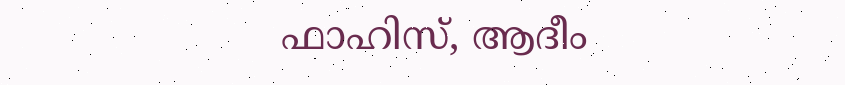ഫാഹിസ്, ആദീം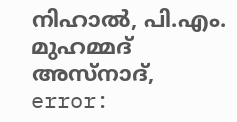നിഹാല്‍, പി.എം. മുഹമ്മദ് അസ്നാദ്,
error: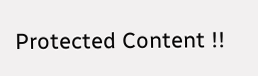Protected Content !!